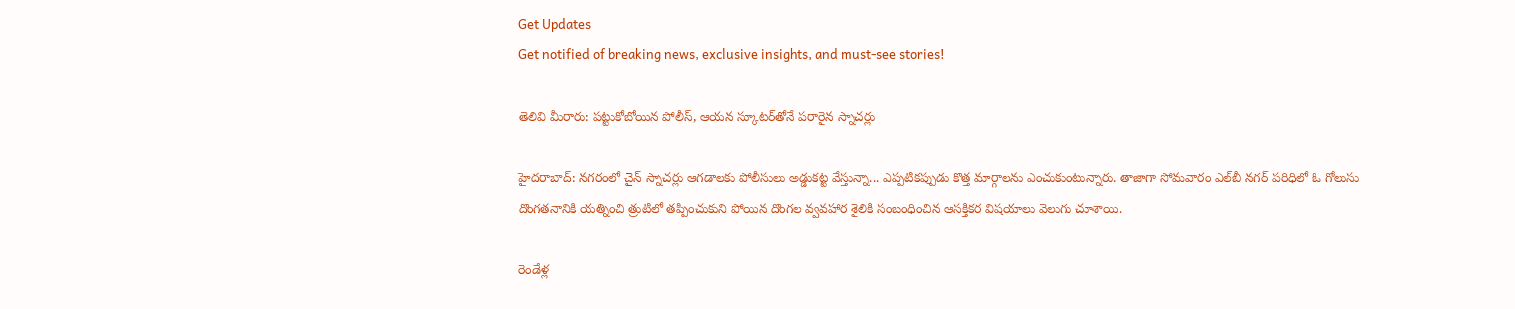Get Updates
Get notified of breaking news, exclusive insights, and must-see stories!

తెలివి మీరారు: పట్టుకోబోయిన పోలీస్, ఆయన స్కూటర్‌తోనే పరారైన స్నాచర్లు

హైదరాబాద్: నగరంలో చైన్ స్నాచర్లు ఆగడాలకు పోలీసులు అడ్డుకట్ట వేస్తున్నా... ఎప్పటికప్పుడు కొత్త మార్గాలను ఎంచుకుంటున్నారు. తాజాగా సోమవారం ఎల్‌బీ నగర్ పరిధిలో ఓ గోలుసు దొంగతనానికి యత్నించి త్రుటిలో తప్పించుకుని పోయిన దొంగల వ్వవహార శైలికి సంబంధించిన ఆసక్తికర విషయాలు వెలుగు చూశాయి.

రెండేళ్ల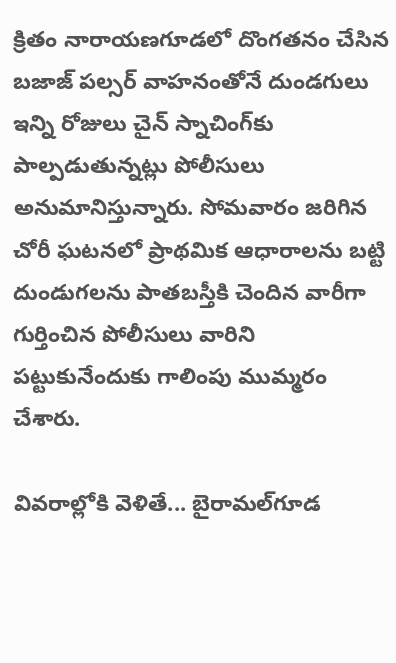క్రితం నారాయణగూడలో దొంగతనం చేసిన బజాజ్ పల్సర్ వాహనంతోనే దుండగులు ఇన్ని రోజులు చైన్ స్నాచింగ్‌కు పాల్పడుతున్నట్లు పోలీసులు అనుమానిస్తున్నారు. సోమవారం జరిగిన చోరీ ఘటనలో ప్రాథమిక ఆధారాలను బట్టి దుండుగలను పాతబస్తీకి చెందిన వారీగా గుర్తించిన పోలీసులు వారిని పట్టుకునేందుకు గాలింపు ముమ్మరం చేశారు.

వివరాల్లోకి వెళితే... బైరామల్‌గూడ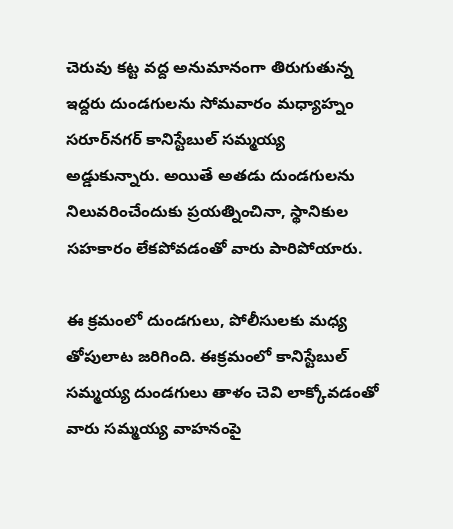చెరువు కట్ట వద్ద అనుమానంగా తిరుగుతున్న ఇద్దరు దుండగులను సోమవారం మధ్యాహ్నం సరూర్‌నగర్‌ కానిస్టేబుల్‌ సమ్మయ్య అడ్డుకున్నారు. అయితే అతడు దుండగులను నిలువరించేందుకు ప్రయత్నించినా, స్థానికుల సహకారం లేకపోవడంతో వారు పారిపోయారు.

ఈ క్రమంలో దుండగులు, పోలీసులకు మధ్య తోపులాట జరిగింది. ఈక్రమంలో కానిస్టేబుల్ సమ్మయ్య దుండగులు తాళం చెవి లాక్కోవడంతో వారు సమ్మయ్య వాహనంపై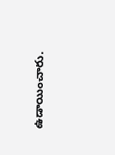ఉడాయించారు.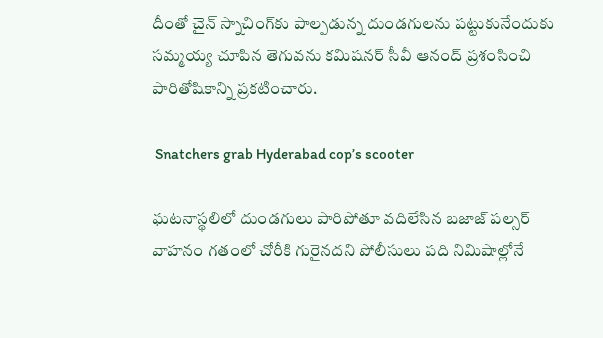దీంతో చైన్ స్నాచింగ్‌కు పాల్పడున్న దుండగులను పట్టుకునేందుకు సమ్మయ్య చూపిన తెగువను కమిషనర్‌ సీవీ ఆనంద్‌ ప్రశంసించి పారితోషికాన్ని ప్రకటించారు.

 Snatchers grab Hyderabad cop’s scooter

ఘటనాస్థలిలో దుండగులు పారిపోతూ వదిలేసిన బజాజ్ పల్సర్ వాహనం గతంలో చోరీకి గురైనదని పోలీసులు పది నిమిషాల్లోనే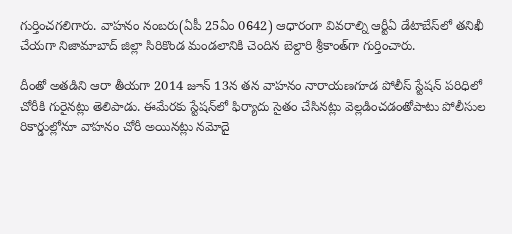గుర్తించగలిగారు. వాహనం నంబరు(ఏపీ 25ఏం 0642) ఆధారంగా వివరాల్ని ఆర్టీఏ డేటాబేస్‌లో తనిఖీ చేయగా నిజామాబాద్‌ జిల్లా సిరికొండ మండలానికి చెందిన బెల్దారి శ్రీకాంత్‌గా గుర్తించారు.

దీంతో అతడిని ఆరా తీయగా 2014 జూన్‌ 13న తన వాహనం నారాయణగూడ పోలీస్ స్టేషన్ పరిధిలో చోరీకి గురైనట్లు తెలిపాడు. ఈమేరకు స్టేషన్‌లో ఫిర్యాదు సైతం చేసినట్లు వెల్లడించడంతోపాటు పోలీసుల రికార్డుల్లోనూ వాహనం చోరీ అయినట్లు నమోదై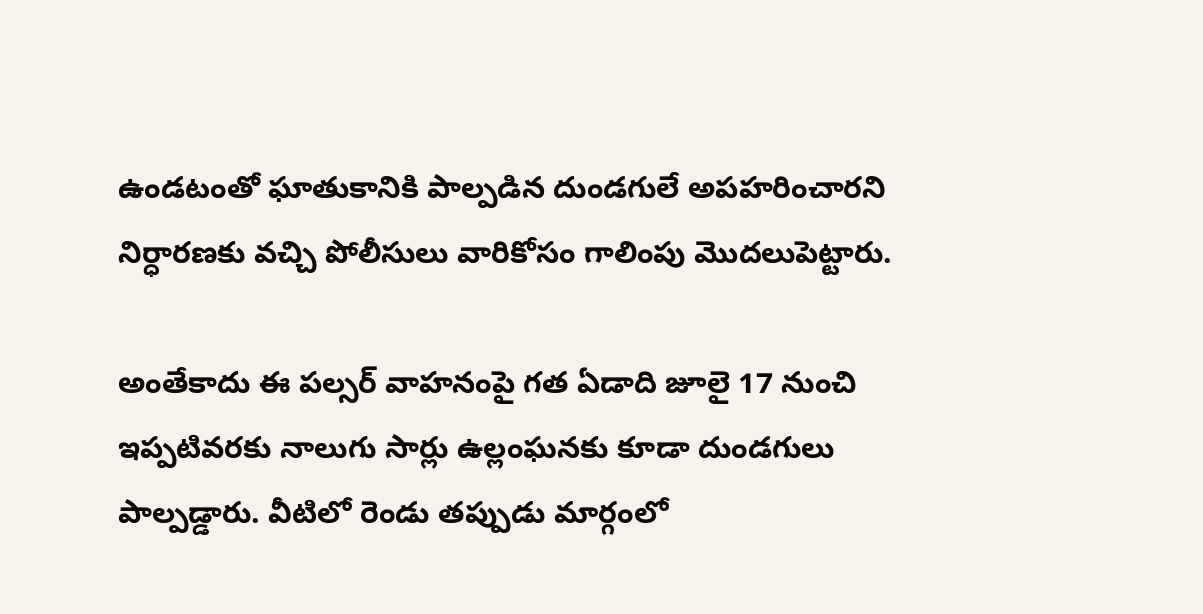ఉండటంతో ఘాతుకానికి పాల్పడిన దుండగులే అపహరించారని నిర్ధారణకు వచ్చి పోలీసులు వారికోసం గాలింపు మొదలుపెట్టారు.

అంతేకాదు ఈ పల్సర్ వాహనంపై గత ఏడాది జూలై 17 నుంచి ఇప్పటివరకు నాలుగు సార్లు ఉల్లంఘనకు కూడా దుండగులు పాల్పడ్డారు. వీటిలో రెండు తప్పుడు మార్గంలో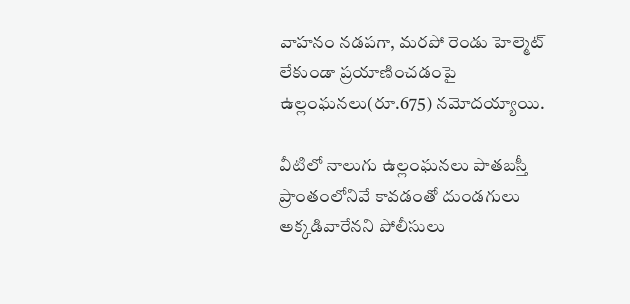వాహనం నడపగా, మరపో రెండు హెల్మెట్ లేకుండా ప్రయాణించడంపై ఉల్లంఘనలు(రూ.675) నమోదయ్యాయి.

వీటిలో నాలుగు ఉల్లంఘనలు పాతబస్తీ ప్రాంతంలోనివే కావడంతో దుండగులు అక్కడివారేనని పోలీసులు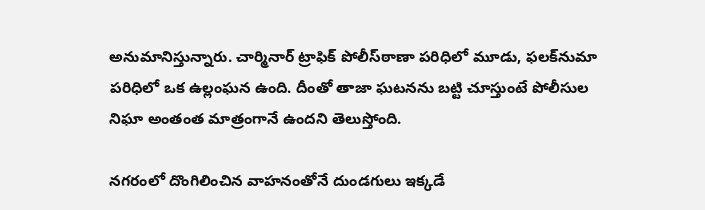అనుమానిస్తున్నారు. చార్మినార్‌ ట్రాఫిక్‌ పోలీస్‌ఠాణా పరిధిలో మూడు, ఫలక్‌నుమా పరిధిలో ఒక ఉల్లంఘన ఉంది. దీంతో తాజా ఘటనను బట్టి చూస్తుంటే పోలీసుల నిఘా అంతంత మాత్రంగానే ఉందని తెలుస్తోంది.

నగరంలో దొంగిలించిన వాహనంతోనే దుండగులు ఇక్కడే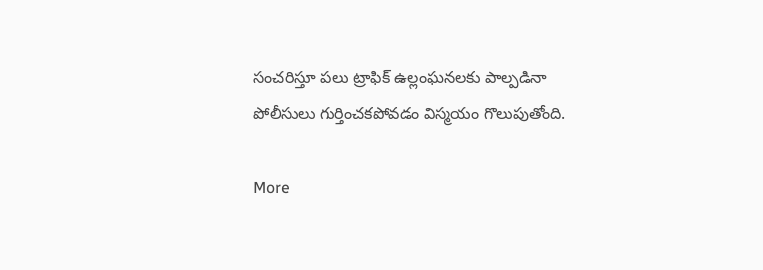సంచరిస్తూ పలు ట్రాఫిక్‌ ఉల్లంఘనలకు పాల్పడినా పోలీసులు గుర్తించకపోవడం విస్మయం గొలుపుతోంది.

More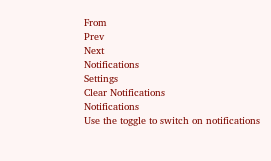From
Prev
Next
Notifications
Settings
Clear Notifications
Notifications
Use the toggle to switch on notifications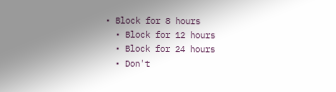• Block for 8 hours
  • Block for 12 hours
  • Block for 24 hours
  • Don't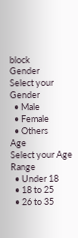block
Gender
Select your Gender
  • Male
  • Female
  • Others
Age
Select your Age Range
  • Under 18
  • 18 to 25
  • 26 to 35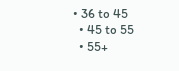• 36 to 45
  • 45 to 55
  • 55+